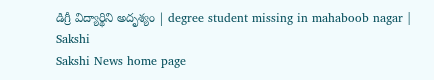డిగ్రీ విద్యార్థిని అదృశ్యం | degree student missing in mahaboob nagar | Sakshi
Sakshi News home page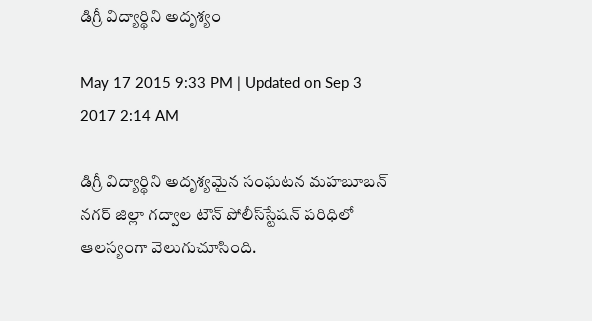డిగ్రీ విద్యార్థిని అదృశ్యం

May 17 2015 9:33 PM | Updated on Sep 3 2017 2:14 AM

డిగ్రీ విద్యార్థిని అదృశ్యమైన సంఘటన మహబూబన్ నగర్ జిల్లా గద్వాల టౌన్ పోలీస్‌స్టేషన్ పరిధిలో ఆలస్యంగా వెలుగుచూసింది.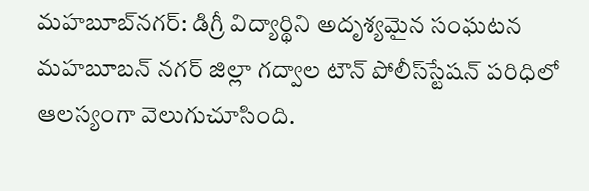మహబూబ్‌నగర్: డిగ్రీ విద్యార్థిని అదృశ్యమైన సంఘటన మహబూబన్ నగర్ జిల్లా గద్వాల టౌన్ పోలీస్‌స్టేషన్ పరిధిలో ఆలస్యంగా వెలుగుచూసింది.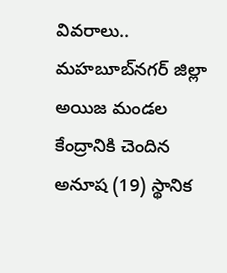వివరాలు.. మహబూబ్‌నగర్ జిల్లా అయిజ మండల కేంద్రానికి చెందిన అనూష (19) స్థానిక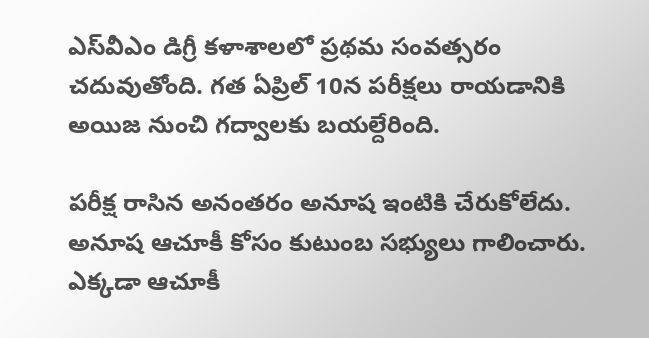ఎస్‌వీఎం డిగ్రీ కళాశాలలో ప్రథమ సంవత్సరం చదువుతోంది. గత ఏప్రిల్ 10న పరీక్షలు రాయడానికి అయిజ నుంచి గద్వాలకు బయల్దేరింది.

పరీక్ష రాసిన అనంతరం అనూష ఇంటికి చేరుకోలేదు. అనూష ఆచూకీ కోసం కుటుంబ సభ్యులు గాలించారు. ఎక్కడా ఆచూకీ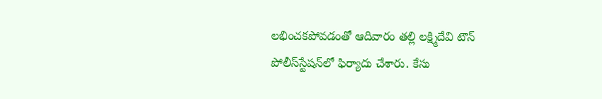లభించకపోవడంతో ఆదివారం తల్లి లక్ష్మిదేవి టౌన్ పోలీస్‌స్టేషన్‌లో ఫిర్యాదు చేశారు. కేసు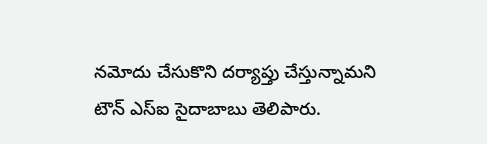నమోదు చేసుకొని దర్యాప్తు చేస్తున్నామని టౌన్ ఎస్ఐ సైదాబాబు తెలిపారు.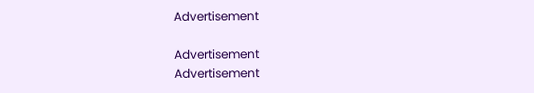Advertisement

Advertisement
Advertisement